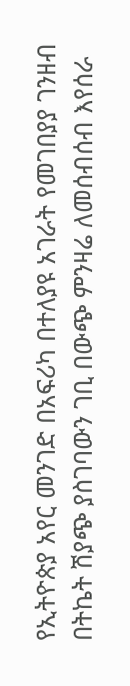የኢትዮጵያ አየር መንገድ በአፍሪካ በተለያዩ አገራት የመገበያያ ገንዘብ በትኬት ሽያጭ ያስገባውን ገቢ በውጭ ምንዛሬ ለመሰብሰብ እየሰራ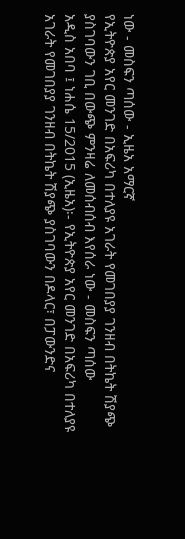ነው - መስፍን ጣሰው - ኢዜአ አማርኛ
የኢትዮጵያ አየር መንገድ በአፍሪካ በተለያዩ አገራት የመገበያያ ገንዘብ በትኬት ሽያጭ ያስገባውን ገቢ በውጭ ምንዛሬ ለመሰብሰብ እየሰራ ነው - መስፍን ጣሰው
አዲስ አበባ ፤ ነሐሴ 15/2015 (ኢዜአ)፡- የኢትዮጵያ አየር መንገድ በአፍሪካ በተለያዩ አገራት የመገበያያ ገንዘብ በትኬት ሽያጭ ያስገባውን በዶላር፣ በፓውንድና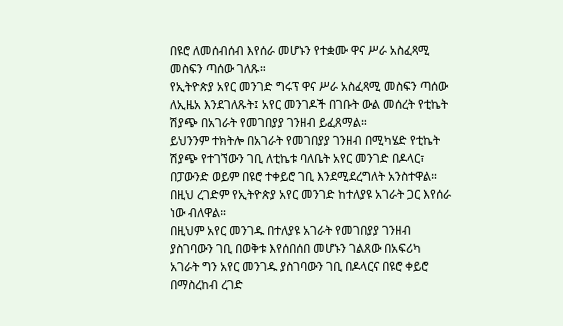በዩሮ ለመሰብሰብ እየሰራ መሆኑን የተቋሙ ዋና ሥራ አስፈጻሚ መስፍን ጣሰው ገለጹ።
የኢትዮጵያ አየር መንገድ ግሩፕ ዋና ሥራ አስፈጻሚ መስፍን ጣሰው ለኢዜአ እንደገለጹት፤ አየር መንገዶች በገቡት ውል መሰረት የቲኬት ሽያጭ በአገራት የመገበያያ ገንዘብ ይፈጸማል።
ይህንንም ተክትሎ በአገራት የመገበያያ ገንዘብ በሚካሄድ የቲኬት ሽያጭ የተገኘውን ገቢ ለቲኬቱ ባለቤት አየር መንገድ በዶላር፣ በፓውንድ ወይም በዩሮ ተቀይሮ ገቢ እንደሚደረግለት አንስተዋል።
በዚህ ረገድም የኢትዮጵያ አየር መንገድ ከተለያዩ አገራት ጋር እየሰራ ነው ብለዋል።
በዚህም አየር መንገዱ በተለያዩ አገራት የመገበያያ ገንዘብ ያስገባውን ገቢ በወቅቱ እየሰበሰበ መሆኑን ገልጸው በአፍሪካ አገራት ግን አየር መንገዱ ያስገባውን ገቢ በዶላርና በዩሮ ቀይሮ በማስረከብ ረገድ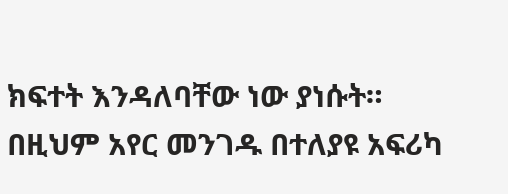ክፍተት እንዳለባቸው ነው ያነሱት።
በዚህም አየር መንገዱ በተለያዩ አፍሪካ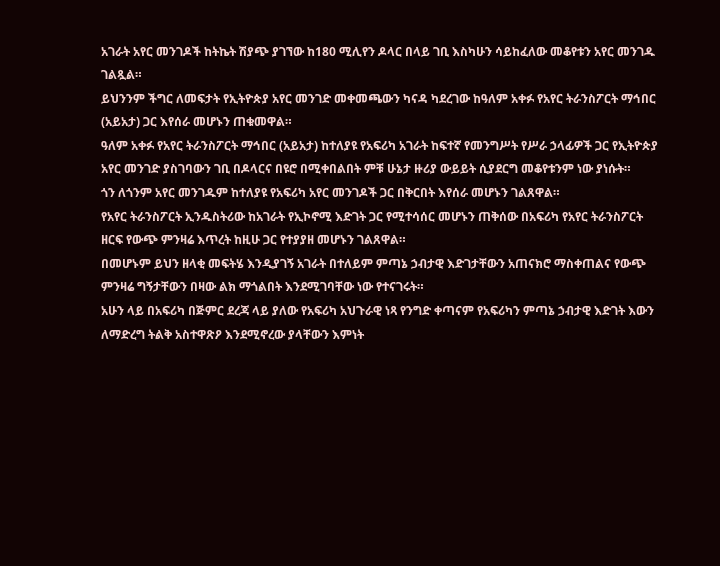አገራት አየር መንገዶች ከትኬት ሽያጭ ያገኘው ከ180 ሚሊየን ዶላር በላይ ገቢ እስካሁን ሳይከፈለው መቆየቱን አየር መንገዱ ገልጿል።
ይህንንም ችግር ለመፍታት የኢትዮጵያ አየር መንገድ መቀመጫውን ካናዳ ካደረገው ከዓለም አቀፉ የአየር ትራንስፖርት ማኅበር (አይአታ) ጋር እየሰራ መሆኑን ጠቁመዋል።
ዓለም አቀፉ የአየር ትራንስፖርት ማኅበር (አይአታ) ከተለያዩ የአፍሪካ አገራት ከፍተኛ የመንግሥት የሥራ ኃላፊዎች ጋር የኢትዮጵያ አየር መንገድ ያስገባውን ገቢ በዶላርና በዩሮ በሚቀበልበት ምቹ ሁኔታ ዙሪያ ውይይት ሲያደርግ መቆየቱንም ነው ያነሱት።
ጎን ለጎንም አየር መንገዱም ከተለያዩ የአፍሪካ አየር መንገዶች ጋር በቅርበት እየሰራ መሆኑን ገልጸዋል።
የአየር ትራንስፖርት ኢንዱስትሪው ከአገራት የኢኮኖሚ እድገት ጋር የሚተሳሰር መሆኑን ጠቅሰው በአፍሪካ የአየር ትራንስፖርት ዘርፍ የውጭ ምንዛሬ እጥረት ከዚሁ ጋር የተያያዘ መሆኑን ገልጸዋል።
በመሆኑም ይህን ዘላቂ መፍትሄ እንዲያገኝ አገራት በተለይም ምጣኔ ኃብታዊ እድገታቸውን አጠናክሮ ማስቀጠልና የውጭ ምንዛሬ ግኝታቸውን በዛው ልክ ማጎልበት እንደሚገባቸው ነው የተናገሩት።
አሁን ላይ በአፍሪካ በጅምር ደረጃ ላይ ያለው የአፍሪካ አህጉራዊ ነጻ የንግድ ቀጣናም የአፍሪካን ምጣኔ ኃብታዊ እድገት እውን ለማድረግ ትልቅ አስተዋጽዖ እንደሚኖረው ያላቸውን እምነት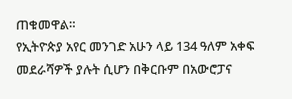ጠቁመዋል።
የኢትዮጵያ አየር መንገድ አሁን ላይ 134 ዓለም አቀፍ መደራሻዎች ያሉት ሲሆን በቅርቡም በአውሮፓና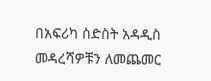በአፍሪካ ስድስት አዳዲስ መዳረሻዎቹን ለመጨመር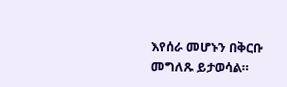እየሰራ መሆኑን በቅርቡ መግለጹ ይታወሳል።